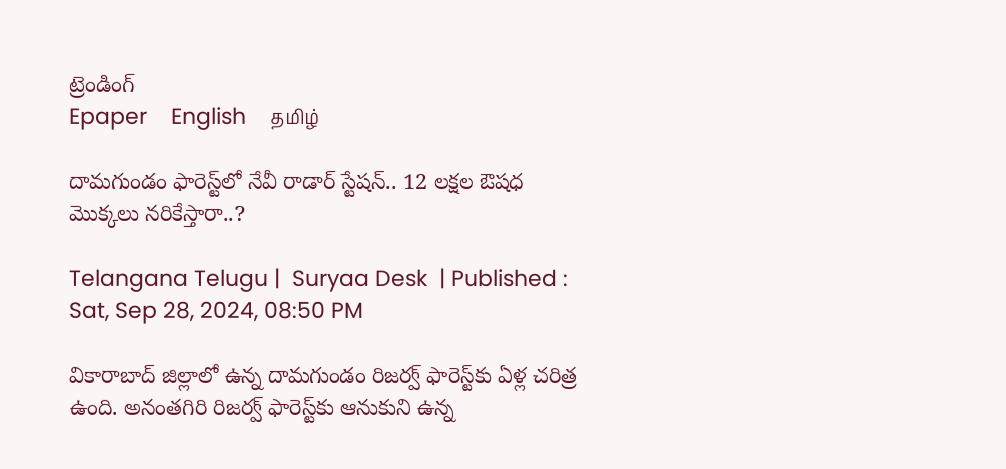ట్రెండింగ్
Epaper    English    தமிழ்

దామగుండం ఫారెస్ట్‌లో నేవీ రాడార్ స్టేషన్.. 12 లక్షల ఔషధ మొక్కలు నరికేస్తారా..?

Telangana Telugu |  Suryaa Desk  | Published : Sat, Sep 28, 2024, 08:50 PM

వికారాబాద్ జిల్లాలో ఉన్న దామగుండం రిజర్వ్ ఫారెస్ట్‌కు ఏళ్ల చరిత్ర ఉంది. అనంతగిరి రిజర్వ్ ఫారెస్ట్‌కు ఆనుకుని ఉన్న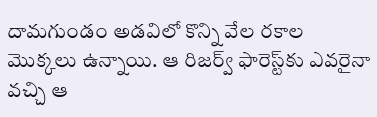దామగుండం అడవిలో కొన్ని వేల రకాల మొక్కలు ఉన్నాయి. ఆ రిజర్వ్ ఫారెస్ట్‌కు ఎవరైనా వచ్చి ఆ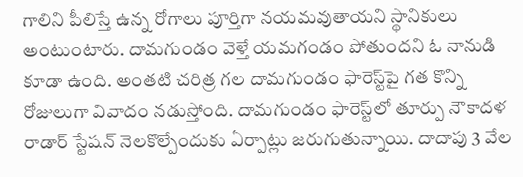గాలిని పీలిస్తే ఉన్న రోగాలు పూర్తిగా నయమవుతాయని స్థానికులు అంటుంటారు. దామగుండం వెళ్తే యమగండం పోతుందని ఓ నానుడి కూడా ఉంది. అంతటి చరిత్ర గల దామగుండం ఫారెస్ట్‌పై గత కొన్ని రోజులుగా వివాదం నడుస్తోంది. దామగుండం ఫారెస్ట్‌లో తూర్పు నౌకాదళ రాడార్‌ స్టేషన్‌ నెలకొల్పేందుకు ఏర్పాట్లు జరుగుతున్నాయి. దాదాపు 3 వేల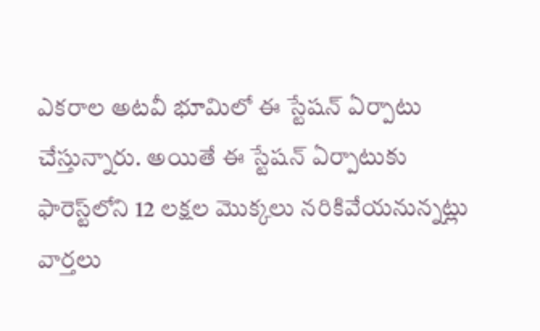ఎకరాల అటవీ భూమిలో ఈ స్టేషన్ ఏర్పాటు చేస్తున్నారు. అయితే ఈ స్టేషన్ ఏర్పాటుకు ఫారెస్ట్‌లోని 12 లక్షల మెుక్కలు నరికివేయనున్నట్లు వార్తలు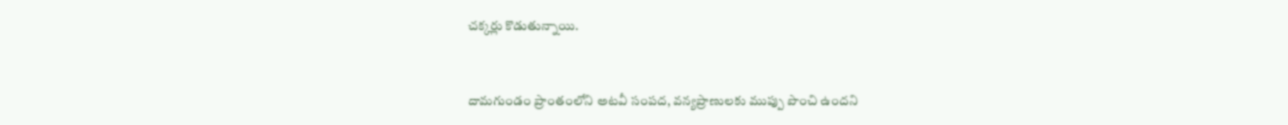చక్కర్లు కొడుతున్నాయి.


దామగుండం ప్రాంతంలోని అటవీ సంపద, వన్యప్రాణులకు ముప్పు పొంచి ఉందని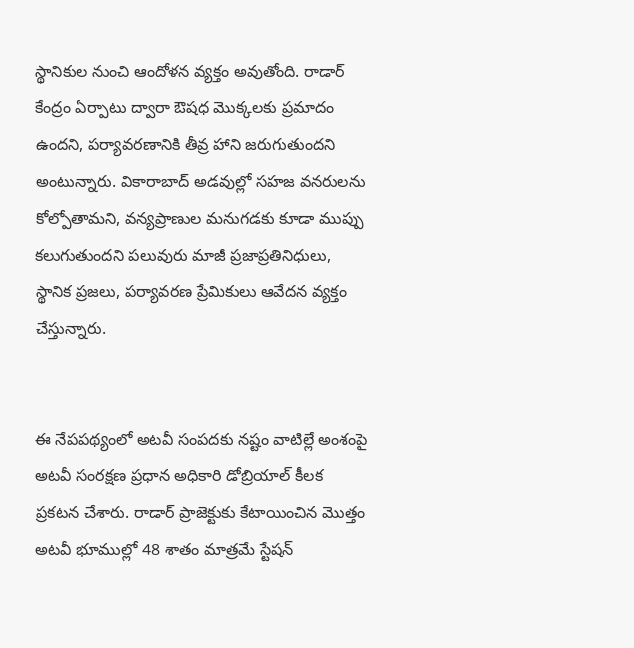స్థానికుల నుంచి ఆందోళన వ్యక్తం అవుతోంది. రాడార్ కేంద్రం ఏర్పాటు ద్వారా ఔషధ మొక్కలకు ప్రమాదం ఉందని, పర్యావరణానికి తీవ్ర హాని జరుగుతుందని అంటున్నారు. వికారాబాద్‌ అడవుల్లో సహజ వనరులను కోల్పోతామని, వన్యప్రాణుల మనుగడకు కూడా ముప్పు కలుగుతుందని పలువురు మాజీ ప్రజాప్రతినిధులు, స్థానిక ప్రజలు, పర్యావరణ ప్రేమికులు ఆవేదన వ్యక్తం చేస్తున్నారు.


ఈ నేపపథ్యంలో అటవీ సంపదకు నష్టం వాటిల్లే అంశంపై అటవీ సంరక్షణ ప్రధాన అధికారి డోబ్రియాల్‌ కీలక ప్రకటన చేశారు. రాడార్‌ ప్రాజెక్టుకు కేటాయించిన మొత్తం అటవీ భూముల్లో 48 శాతం మాత్రమే స్టేషన్‌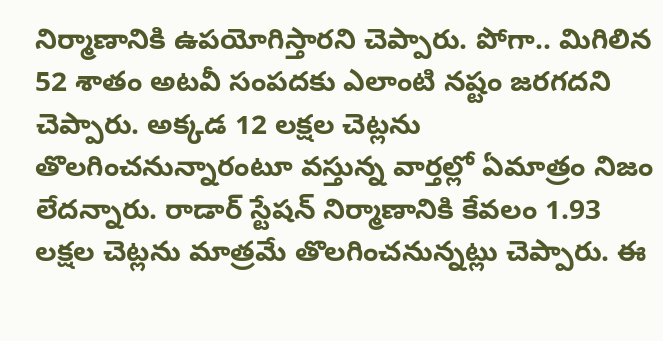నిర్మాణానికి ఉపయోగిస్తారని చెప్పారు. పోగా.. మిగిలిన 52 శాతం అటవీ సంపదకు ఎలాంటి నష్టం జరగదని చెప్పారు. అక్కడ 12 లక్షల చెట్లను తొలగించనున్నారంటూ వస్తున్న వార్తల్లో ఏమాత్రం నిజం లేదన్నారు. రాడార్‌ స్టేషన్‌ నిర్మాణానికి కేవలం 1.93 లక్షల చెట్లను మాత్రమే తొలగించనున్నట్లు చెప్పారు. ఈ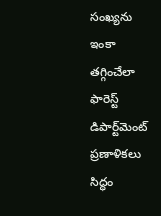సంఖ్యను ఇంకా తగ్గించేలా ఫారెస్ట్ డిపార్ట్‌మెంట్ ప్రణాళికలు సిద్ధం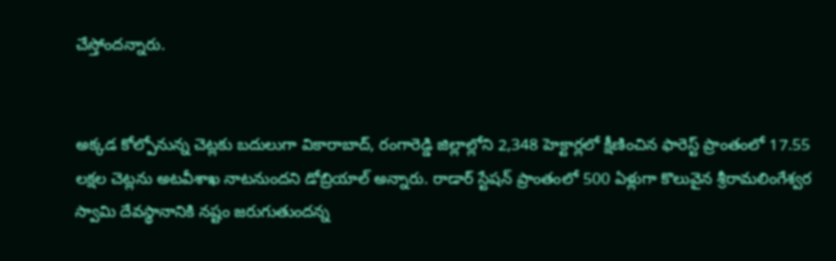చేస్తోందన్నారు.


అక్కడ కోల్పోనున్న చెట్లకు బదులుగా వికారాబాద్‌, రంగారెడ్డి జిల్లాల్లోని 2,348 హెక్టార్లలో క్షీణించిన ఫారెస్ట్ ప్రాంతంలో 17.55 లక్షల చెట్లను అటవీశాఖ నాటనుందని డోబ్రియాల్ అన్నారు. రాడార్‌ స్టేషన్‌ ప్రాంతంలో 500 ఏళ్లుగా కొలువైన శ్రీరామలింగేశ్వర స్వామి దేవస్థానానికి నష్టం జరుగుతుందన్న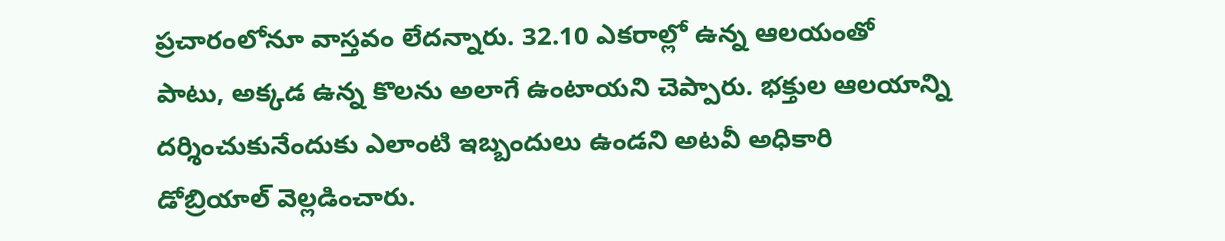ప్రచారంలోనూ వాస్తవం లేదన్నారు. 32.10 ఎకరాల్లో ఉన్న ఆలయంతో పాటు, అక్కడ ఉన్న కొలను అలాగే ఉంటాయని చెప్పారు. భక్తుల ఆలయాన్ని దర్శించుకునేందుకు ఎలాంటి ఇబ్బందులు ఉండని అటవీ అధికారి డోబ్రియాల్ వెల్లడించారు.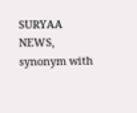SURYAA NEWS, synonym with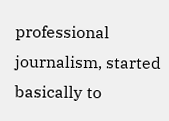professional journalism, started basically to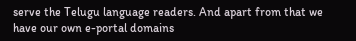serve the Telugu language readers. And apart from that we have our own e-portal domains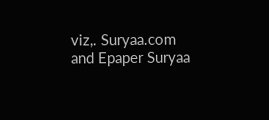viz,. Suryaa.com and Epaper Suryaa